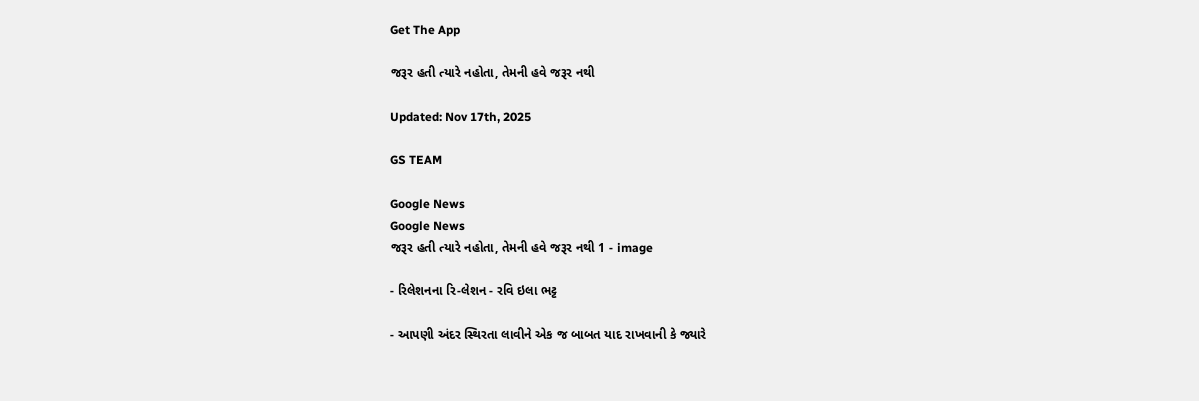Get The App

જરૂર હતી ત્યારે નહોતા, તેમની હવે જરૂર નથી

Updated: Nov 17th, 2025

GS TEAM

Google News
Google News
જરૂર હતી ત્યારે નહોતા, તેમની હવે જરૂર નથી 1 - image

- રિલેશનના રિ-લેશન - રવિ ઇલા ભટ્ટ

- આપણી અંદર સ્થિરતા લાવીને એક જ બાબત યાદ રાખવાની કે જ્યારે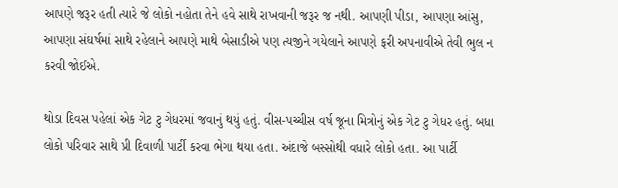આપણે જરૂર હતી ત્યારે જે લોકો નહોતા તેને હવે સાથે રાખવાની જરૂર જ નથી. આપણી પીડા, આપણા આંસુ, આપણા સંઘર્ષમાં સાથે રહેલાને આપણે માથે બેસાડીએ પણ ત્યજીને ગયેલાને આપણે ફરી અપનાવીએ તેવી ભુલ ન કરવી જોઈએ.

થોડા દિવસ પહેલાં એક ગેટ ટુ ગેધરમાં જવાનું થયું હતું. વીસ-પચ્ચીસ વર્ષ જૂના મિત્રોનું એક ગેટ ટુ ગેધર હતું. બધા લોકો પરિવાર સાથે પ્રી દિવાળી પાર્ટી કરવા ભેગા થયા હતા. અંદાજે બસ્સોથી વધારે લોકો હતા. આ પાર્ટી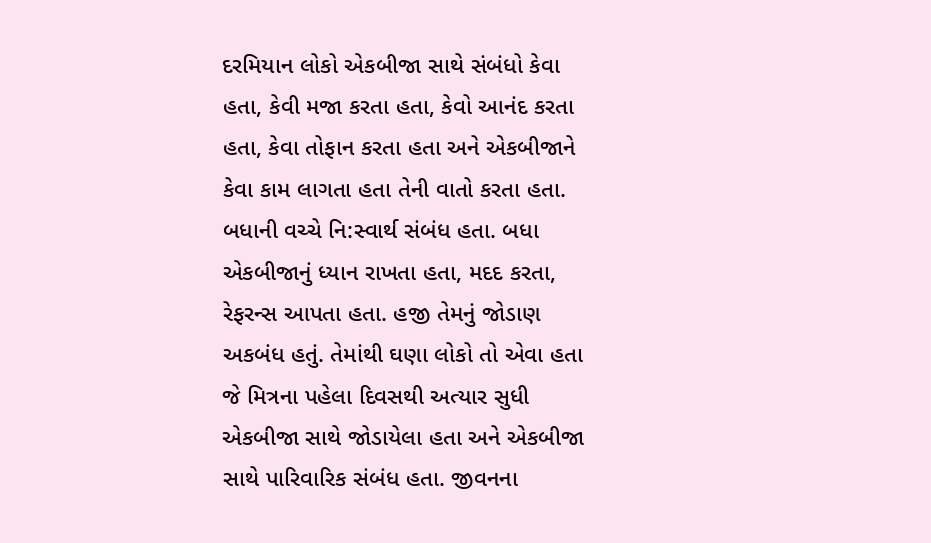દરમિયાન લોકો એકબીજા સાથે સંબંધો કેવા હતા, કેવી મજા કરતા હતા, કેવો આનંદ કરતા હતા, કેવા તોફાન કરતા હતા અને એકબીજાને કેવા કામ લાગતા હતા તેની વાતો કરતા હતા. બધાની વચ્ચે નિ:સ્વાર્થ સંબંધ હતા. બધા એકબીજાનું ધ્યાન રાખતા હતા, મદદ કરતા, રેફરન્સ આપતા હતા. હજી તેમનું જોડાણ અકબંધ હતું. તેમાંથી ઘણા લોકો તો એવા હતા જે મિત્રના પહેલા દિવસથી અત્યાર સુધી એકબીજા સાથે જોડાયેલા હતા અને એકબીજા સાથે પારિવારિક સંબંધ હતા. જીવનના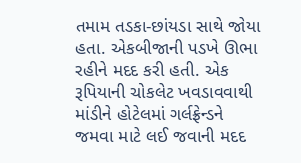તમામ તડકા-છાંયડા સાથે જોયા હતા. એકબીજાની પડખે ઊભા રહીને મદદ કરી હતી. એક રૂપિયાની ચોકલેટ ખવડાવવાથી માંડીને હોટેલમાં ગર્લફ્રેન્ડને જમવા માટે લઈ જવાની મદદ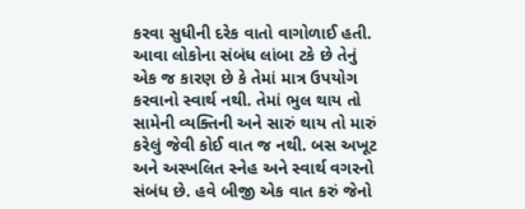કરવા સુધીની દરેક વાતો વાગોળાઈ હતી. આવા લોકોના સંબંધ લાંબા ટકે છે તેનું એક જ કારણ છે કે તેમાં માત્ર ઉપયોગ કરવાનો સ્વાર્થ નથી. તેમાં ભુલ થાય તો સામેની વ્યક્તિની અને સારું થાય તો મારું કરેલું જેવી કોઈ વાત જ નથી. બસ અખૂટ અને અસ્ખલિત સ્નેહ અને સ્વાર્થ વગરનો સંબંધ છે. હવે બીજી એક વાત કરું જેનો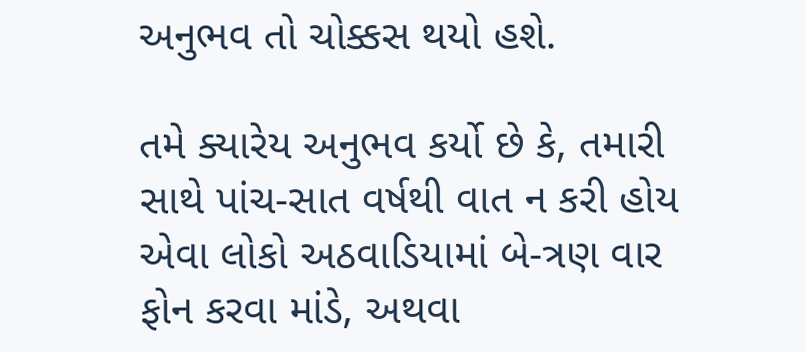અનુભવ તો ચોક્કસ થયો હશે.

તમે ક્યારેય અનુભવ કર્યો છે કે, તમારી સાથે પાંચ-સાત વર્ષથી વાત ન કરી હોય એવા લોકો અઠવાડિયામાં બે-ત્રણ વાર ફોન કરવા માંડે, અથવા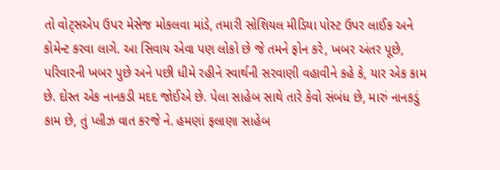તો વોટ્સએપ ઉપર મેસેજ મોકલવા માંડે, તમારી સોશિયલ મીડિયા પોસ્ટ ઉપર લાઈક અને કોમેન્ટ કરવા લાગે. આ સિવાય એવા પણ લોકો છે જે તમને ફોન કરે, ખબર અંતર પૂછે, પરિવારની ખબર પુછે અને પછી ધીમે રહીને સ્વાર્થની સરવાણી વહાવીને કહે કે, યાર એક કામ છે. દોસ્ત એક નાનકડી મદદ જોઈએ છે. પેલા સાહેબ સાથે તારે કેવો સંબંધ છે, મારું નાનકડું કામ છે, તું પ્લીઝ વાત કરજે ને. હમણાં ફલાણા સાહેબ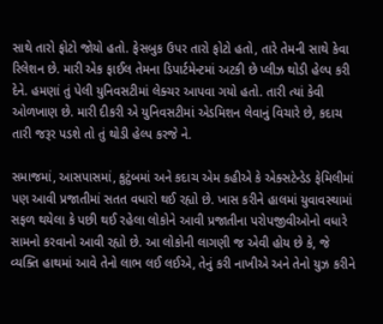સાથે તારો ફોટો જોયો હતો. ફેસબુક ઉપર તારો ફોટો હતો, તારે તેમની સાથે કેવા રિલેશન છે. મારી એક ફાઈલ તેમના ડિપાર્ટમેન્ટમાં અટકી છે પ્લીઝ થોડી હેલ્પ કરી દેને. હમણાં તું પેલી યુનિવસટીમાં લેક્ચર આપવા ગયો હતો. તારી ત્યાં કેવી ઓળખાણ છે. મારી દીકરી એ યુનિવસટીમાં એડમિશન લેવાનું વિચારે છે, કદાચ તારી જરૂર પડશે તો તું થોડી હેલ્પ કરજે ને.

સમાજમાં, આસપાસમાં, કુટુંબમાં અને કદાચ એમ કહીએ કે એક્સટેન્ડેડ ફેમિલીમાં પણ આવી પ્રજાતીમાં સતત વધારો થઈ રહ્યો છે. ખાસ કરીને હાલમાં યુવાવસ્થામાં સફળ થયેલા કે પછી થઈ રહેલા લોકોને આવી પ્રજાતીના પરોપજીવીઓનો વધારે સામનો કરવાનો આવી રહ્યો છે. આ લોકોની લાગણી જ એવી હોય છે કે, જે વ્યક્તિ હાથમાં આવે તેનો લાભ લઈ લઈએ, તેનું કરી નાખીએ અને તેનો યુઝ કરીને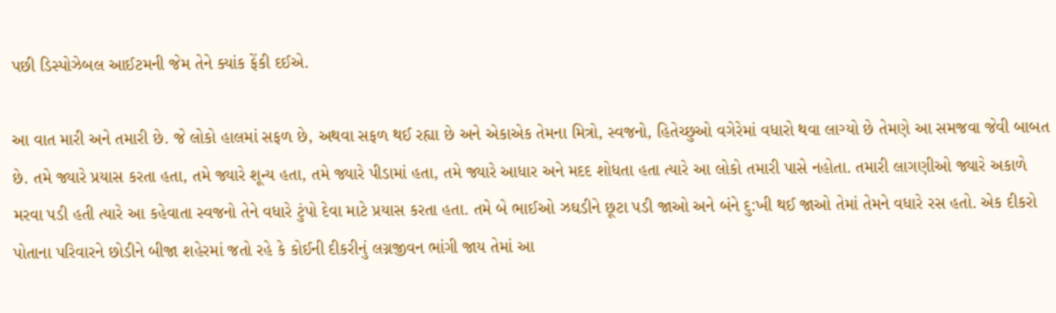પછી ડિસ્પોઝેબલ આઈટમની જેમ તેને ક્યાંક ફેંકી દઈએ.

આ વાત મારી અને તમારી છે. જે લોકો હાલમાં સફળ છે, અથવા સફળ થઈ રહ્યા છે અને એકાએક તેમના મિત્રો, સ્વજનો, હિતેચ્છુઓ વગેરેમાં વધારો થવા લાગ્યો છે તેમણે આ સમજવા જેવી બાબત છે. તમે જ્યારે પ્રયાસ કરતા હતા, તમે જ્યારે શૂન્ય હતા, તમે જ્યારે પીડામાં હતા, તમે જ્યારે આધાર અને મદદ શોધતા હતા ત્યારે આ લોકો તમારી પાસે નહોતા. તમારી લાગણીઓ જ્યારે અકાળે મરવા પડી હતી ત્યારે આ કહેવાતા સ્વજનો તેને વધારે ટુંપો દેવા માટે પ્રયાસ કરતા હતા. તમે બે ભાઈઓ ઝઘડીને છૂટા પડી જાઓ અને બંને દુ:ખી થઈ જાઓ તેમાં તેમને વધારે રસ હતો. એક દીકરો પોતાના પરિવારને છોડીને બીજા શહેરમાં જતો રહે કે કોઈની દીકરીનું લગ્નજીવન ભાંગી જાય તેમાં આ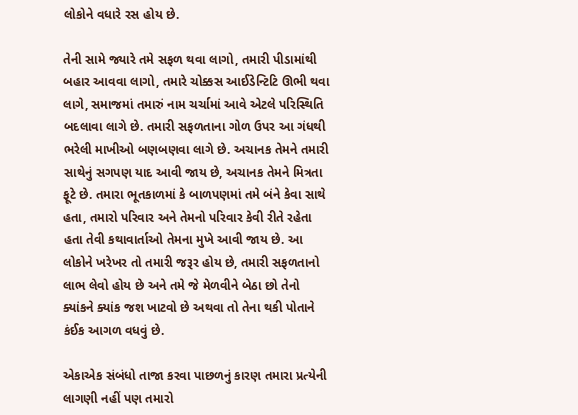લોકોને વધારે રસ હોય છે.

તેની સામે જ્યારે તમે સફળ થવા લાગો, તમારી પીડામાંથી બહાર આવવા લાગો, તમારે ચોક્કસ આઈડેન્ટિટિ ઊભી થવા લાગે, સમાજમાં તમારું નામ ચર્ચામાં આવે એટલે પરિસ્થિતિ બદલાવા લાગે છે. તમારી સફળતાના ગોળ ઉપર આ ગંધથી ભરેલી માખીઓ બણબણવા લાગે છે. અચાનક તેમને તમારી સાથેનું સગપણ યાદ આવી જાય છે, અચાનક તેમને મિત્રતા ફૂટે છે. તમારા ભૂતકાળમાં કે બાળપણમાં તમે બંને કેવા સાથે હતા, તમારો પરિવાર અને તેમનો પરિવાર કેવી રીતે રહેતા હતા તેવી કથાવાર્તાઓ તેમના મુખે આવી જાય છે. આ લોકોને ખરેખર તો તમારી જરૂર હોય છે, તમારી સફળતાનો લાભ લેવો હોય છે અને તમે જે મેળવીને બેઠા છો તેનો ક્યાંકને ક્યાંક જશ ખાટવો છે અથવા તો તેના થકી પોતાને કંઈક આગળ વધવું છે.

એકાએક સંબંધો તાજા કરવા પાછળનું કારણ તમારા પ્રત્યેની લાગણી નહીં પણ તમારો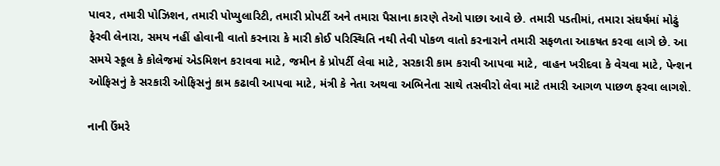પાવર, તમારી પોઝિશન, તમારી પોપ્યુલારિટી, તમારી પ્રોપર્ટી અને તમારા પૈસાના કારણે તેઓ પાછા આવે છે. તમારી પડતીમાં, તમારા સંઘર્ષમાં મોઢું ફેરવી લેનારા, સમય નહીં હોવાની વાતો કરનારા કે મારી કોઈ પરિસ્થિતિ નથી તેવી પોકળ વાતો કરનારાને તમારી સફળતા આકષત કરવા લાગે છે. આ સમયે સ્કૂલ કે કોલેજમાં એડમિશન કરાવવા માટે, જમીન કે પ્રોપર્ટી લેવા માટે, સરકારી કામ કરાવી આપવા માટે, વાહન ખરીદવા કે વેચવા માટે, પેન્શન ઓફિસનું કે સરકારી ઓફિસનું કામ કઢાવી આપવા માટે, મંત્રી કે નેતા અથવા અભિનેતા સાથે તસવીરો લેવા માટે તમારી આગળ પાછળ ફરવા લાગશે.

નાની ઉંમરે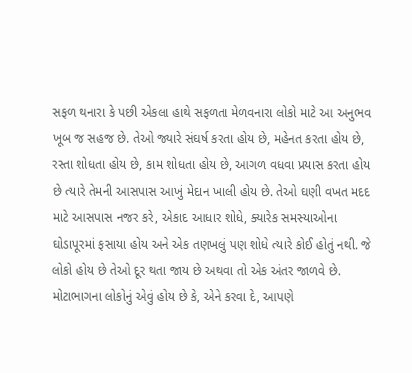સફળ થનારા કે પછી એકલા હાથે સફળતા મેળવનારા લોકો માટે આ અનુભવ ખૂબ જ સહજ છે. તેઓ જ્યારે સંઘર્ષ કરતા હોય છે, મહેનત કરતા હોય છે, રસ્તા શોધતા હોય છે, કામ શોધતા હોય છે, આગળ વધવા પ્રયાસ કરતા હોય છે ત્યારે તેમની આસપાસ આખું મેદાન ખાલી હોય છે. તેઓ ઘણી વખત મદદ માટે આસપાસ નજર કરે, એકાદ આધાર શોધે, ક્યારેક સમસ્યાઓના ઘોડાપૂરમાં ફસાયા હોય અને એક તણખલું પણ શોધે ત્યારે કોઈ હોતું નથી. જે લોકો હોય છે તેઓ દૂર થતા જાય છે અથવા તો એક અંતર જાળવે છે. મોટાભાગના લોકોનું એવું હોય છે કે, એને કરવા દે, આપણે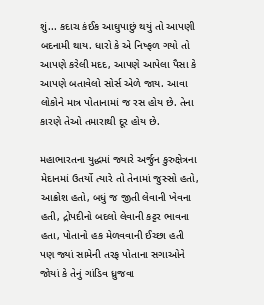શું... કદાચ કંઈક આઘુપાછું થયું તો આપણી બદનામી થાય. ધારો કે એ નિષ્ફળ ગયો તો આપણે કરેલી મદદ, આપણે આપેલા પૈસા કે આપણે બતાવેલો સોર્સ એળે જાય. આવા લોકોને માત્ર પોતાનામાં જ રસ હોય છે. તેના કારણે તેઓ તમારાથી દૂર હોય છે.

મહાભારતના યુદ્ધમાં જ્યારે અર્જુન કુરુક્ષેત્રના મેદાનમાં ઉતર્યો ત્યારે તો તેનામાં જુસ્સો હતો, આક્રોશ હતો, બધું જ જીતી લેવાની ખેવના હતી, દ્રોપદીનો બદલો લેવાની કટ્ટર ભાવના હતા, પોતાનો હક મેળવવાની ઈચ્છા હતી પણ જ્યાં સામેની તરફ પોતાના સગાઓને જોયાં કે તેનું ગાંડિવ ધ્રુજવા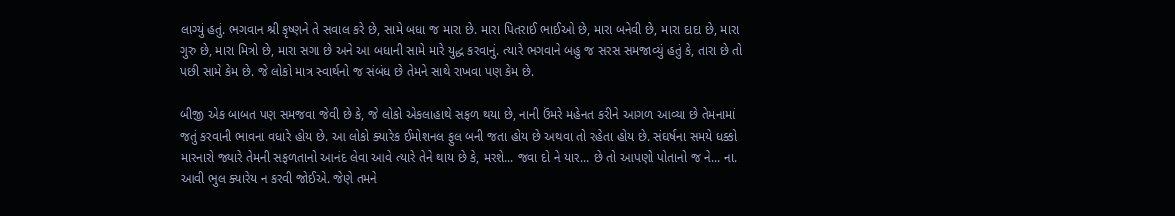લાગ્યું હતું. ભગવાન શ્રી કૃષ્ણને તે સવાલ કરે છે, સામે બધા જ મારા છે. મારા પિતરાઈ ભાઈઓ છે, મારા બનેવી છે, મારા દાદા છે, મારા ગુરુ છે, મારા મિત્રો છે, મારા સગા છે અને આ બધાની સામે મારે યુદ્ધ કરવાનું. ત્યારે ભગવાને બહુ જ સરસ સમજાવ્યું હતું કે, તારા છે તો પછી સામે કેમ છે. જે લોકો માત્ર સ્વાર્થનો જ સંબંધ છે તેમને સાથે રાખવા પણ કેમ છે.

બીજી એક બાબત પણ સમજવા જેવી છે કે, જે લોકો એકલાહાથે સફળ થયા છે, નાની ઉંમરે મહેનત કરીને આગળ આવ્યા છે તેમનામાં જતું કરવાની ભાવના વધારે હોય છે. આ લોકો ક્યારેક ઈમોશનલ ફુલ બની જતા હોય છે અથવા તો રહેતા હોય છે. સંઘર્ષના સમયે ધક્કો મારનારો જ્યારે તેમની સફળતાનો આનંદ લેવા આવે ત્યારે તેને થાય છે કે, મરશે... જવા દો ને યાર... છે તો આપણો પોતાનો જ ને... ના. આવી ભુલ ક્યારેય ન કરવી જોઈએ. જેણે તમને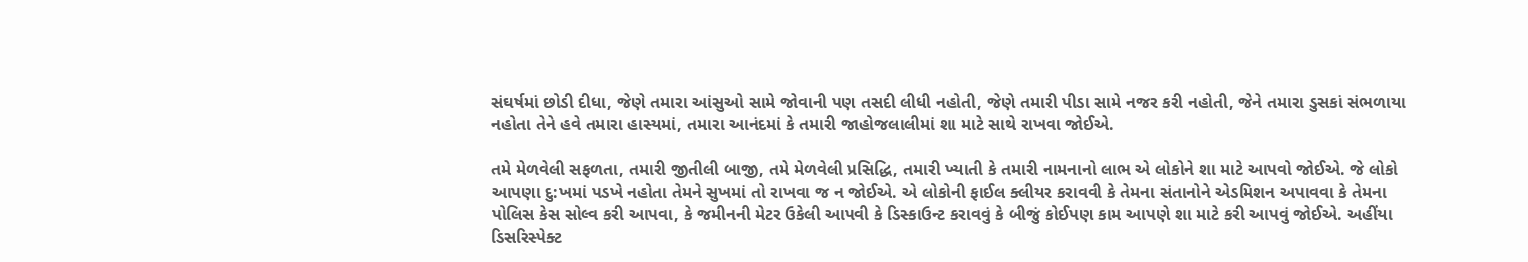સંઘર્ષમાં છોડી દીધા, જેણે તમારા આંસુઓ સામે જોવાની પણ તસદી લીધી નહોતી, જેણે તમારી પીડા સામે નજર કરી નહોતી, જેને તમારા ડુસકાં સંભળાયા નહોતા તેને હવે તમારા હાસ્યમાં, તમારા આનંદમાં કે તમારી જાહોજલાલીમાં શા માટે સાથે રાખવા જોઈએ.

તમે મેળવેલી સફળતા, તમારી જીતીલી બાજી, તમે મેળવેલી પ્રસિદ્ધિ, તમારી ખ્યાતી કે તમારી નામનાનો લાભ એ લોકોને શા માટે આપવો જોઈએ. જે લોકો આપણા દુ:ખમાં પડખે નહોતા તેમને સુખમાં તો રાખવા જ ન જોઈએ. એ લોકોની ફાઈલ ક્લીયર કરાવવી કે તેમના સંતાનોને એડમિશન અપાવવા કે તેમના પોલિસ કેસ સોલ્વ કરી આપવા, કે જમીનની મેટર ઉકેલી આપવી કે ડિસ્કાઉન્ટ કરાવવું કે બીજું કોઈપણ કામ આપણે શા માટે કરી આપવું જોઈએ. અહીંયા ડિસરિસ્પેક્ટ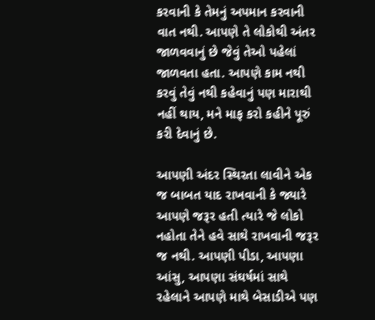કરવાની કે તેમનું અપમાન કરવાની વાત નથી. આપણે તે લોકોથી અંતર જાળવવાનું છે જેવું તેઓ પહેલાં જાળવતા હતા. આપણે કામ નથી કરવું તેવું નથી કહેવાનું પણ મારાથી નહીં થાય, મને માફ કરો કહીને પૂરું કરી દેવાનું છે.

આપણી અંદર સ્થિરતા લાવીને એક જ બાબત યાદ રાખવાની કે જ્યારે આપણે જરૂર હતી ત્યારે જે લોકો નહોતા તેને હવે સાથે રાખવાની જરૂર જ નથી. આપણી પીડા, આપણા આંસુ, આપણા સંઘર્ષમાં સાથે રહેલાને આપણે માથે બેસાડીએ પણ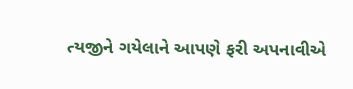ત્યજીને ગયેલાને આપણે ફરી અપનાવીએ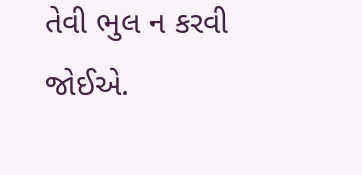તેવી ભુલ ન કરવી જોઈએ.